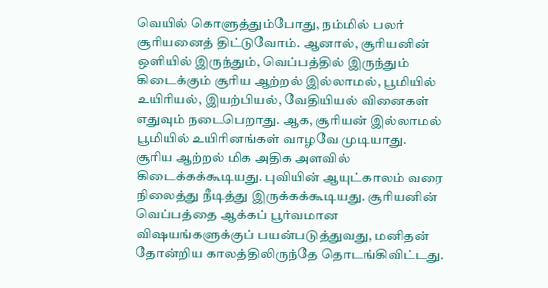வெயில் கொளுத்தும்போது, நம்மில் பலர் சூரியனைத் திட்டுவோம். ஆனால், சூரியனின் ஒளியில் இருந்தும், வெப்பத்தில் இருந்தும் கிடைக்கும் சூரிய ஆற்றல் இல்லாமல், பூமியில் உயிரியல், இயற்பியல், வேதியியல் வினைகள் எதுவும் நடைபெறாது. ஆக, சூரியன் இல்லாமல் பூமியில் உயிரினங்கள் வாழவே முடியாது.
சூரிய ஆற்றல் மிக அதிக அளவில் கிடைக்கக்கூடியது. புவியின் ஆயுட்காலம் வரை நிலைத்து நீடித்து இருக்கக்கூடியது. சூரியனின் வெப்பத்தை ஆக்கப் பூர்வமான விஷயங்களுக்குப் பயன்படுத்துவது, மனிதன் தோன்றிய காலத்திலிருந்தே தொடங்கிவிட்டது.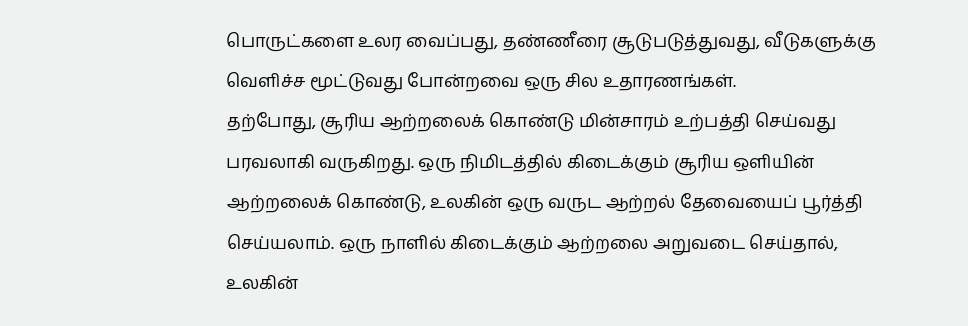பொருட்களை உலர வைப்பது, தண்ணீரை சூடுபடுத்துவது, வீடுகளுக்கு வெளிச்ச மூட்டுவது போன்றவை ஒரு சில உதாரணங்கள்.
தற்போது, சூரிய ஆற்றலைக் கொண்டு மின்சாரம் உற்பத்தி செய்வது பரவலாகி வருகிறது. ஒரு நிமிடத்தில் கிடைக்கும் சூரிய ஒளியின் ஆற்றலைக் கொண்டு, உலகின் ஒரு வருட ஆற்றல் தேவையைப் பூர்த்தி செய்யலாம். ஒரு நாளில் கிடைக்கும் ஆற்றலை அறுவடை செய்தால், உலகின்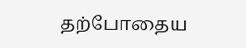தற்போதைய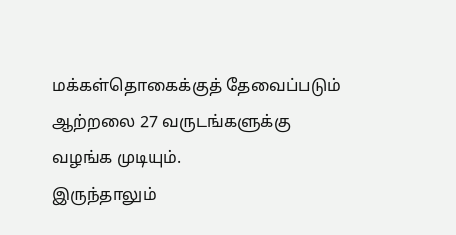மக்கள்தொகைக்குத் தேவைப்படும் ஆற்றலை 27 வருடங்களுக்கு வழங்க முடியும்.
இருந்தாலும்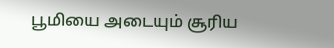பூமியை அடையும் சூரிய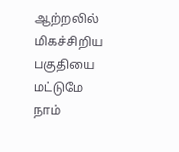ஆற்றலில் மிகச்சிறிய பகுதியை மட்டுமே நாம்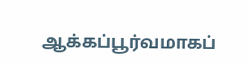ஆக்கப்பூர்வமாகப்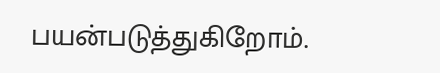பயன்படுத்துகிறோம்.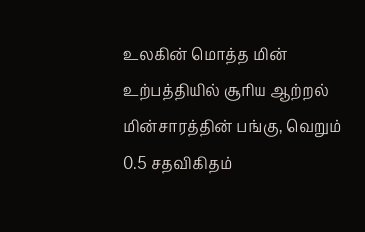உலகின் மொத்த மின் உற்பத்தியில் சூரிய ஆற்றல் மின்சாரத்தின் பங்கு, வெறும் 0.5 சதவிகிதம்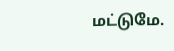மட்டுமே.